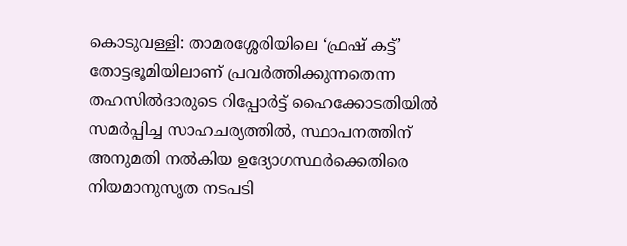കൊടുവള്ളി: താമരശ്ശേരിയിലെ ‘ഫ്രഷ് കട്ട്’ തോട്ടഭൂമിയിലാണ് പ്രവർത്തിക്കുന്നതെന്ന തഹസിൽദാരുടെ റിപ്പോർട്ട് ഹൈക്കോടതിയിൽ സമർപ്പിച്ച സാഹചര്യത്തിൽ, സ്ഥാപനത്തിന് അനുമതി നൽകിയ ഉദ്യോഗസ്ഥർക്കെതിരെ നിയമാനുസൃത നടപടി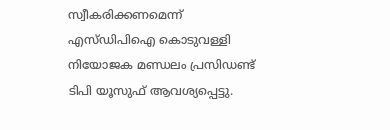സ്വീകരിക്കണമെന്ന് എസ്‌ഡിപിഐ കൊടുവള്ളി നിയോജക മണ്ഡലം പ്രസിഡണ്ട് ടിപി യൂസുഫ് ആവശ്യപ്പെട്ടു.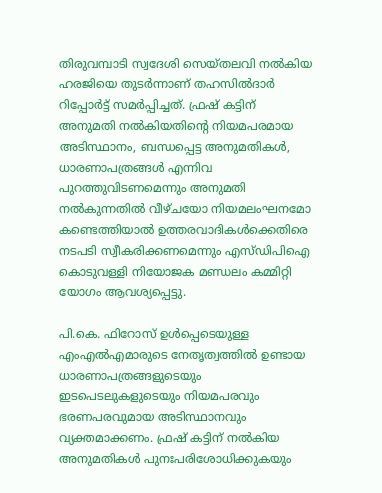തിരുവമ്പാടി സ്വദേശി സെയ്തലവി നൽകിയ ഹരജിയെ തുടർന്നാണ് തഹസിൽദാർ റിപ്പോർട്ട് സമർപ്പിച്ചത്. ഫ്രഷ് കട്ടിന് അനുമതി നൽകിയതിന്റെ നിയമപരമായ അടിസ്ഥാനം, ബന്ധപ്പെട്ട അനുമതികൾ, ധാരണാപത്രങ്ങൾ എന്നിവ പുറത്തുവിടണമെന്നും അനുമതി നൽകുന്നതിൽ വീഴ്ചയോ നിയമലംഘനമോ കണ്ടെത്തിയാൽ ഉത്തരവാദികൾക്കെതിരെ നടപടി സ്വീകരിക്കണമെന്നും എസ്‌ഡിപിഐ കൊടുവള്ളി നിയോജക മണ്ഡലം കമ്മിറ്റി യോഗം ആവശ്യപ്പെട്ടു.

പി.കെ. ഫിറോസ് ഉൾപ്പെടെയുള്ള എംഎൽഎമാരുടെ നേതൃത്വത്തിൽ ഉണ്ടായ ധാരണാപത്രങ്ങളുടെയും ഇടപെടലുകളുടെയും നിയമപരവും ഭരണപരവുമായ അടിസ്ഥാനവും വ്യക്തമാക്കണം. ഫ്രഷ് കട്ടിന് നൽകിയ അനുമതികൾ പുനഃപരിശോധിക്കുകയും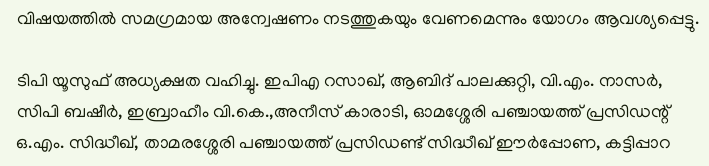വിഷയത്തിൽ സമഗ്രമായ അന്വേഷണം നടത്തുകയും വേണമെന്നും യോഗം ആവശ്യപ്പെട്ടു.

ടിപി യൂസുഫ് അധ്യക്ഷത വഹിച്ചു. ഇപിഎ റസാഖ്, ആബിദ് പാലക്കുറ്റി, വി.എം. നാസർ,  സിപി ബഷീർ, ഇബ്രാഹീം വി.കെ.,അനീസ് കാരാടി, ഓമശ്ശേരി പഞ്ചായത്ത് പ്രസിഡന്റ് ഒ.എം. സിദ്ധീഖ്, താമരശ്ശേരി പഞ്ചായത്ത് പ്രസിഡണ്ട് സിദ്ധീഖ് ഈർപ്പോണ, കട്ടിപ്പാറ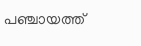പഞ്ചായത്ത്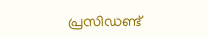പ്രസിഡണ്ട്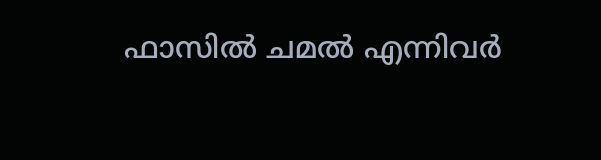ഫാസിൽ ചമൽ എന്നിവർ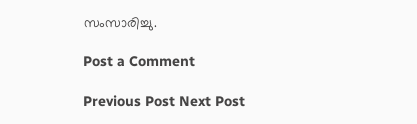സംസാരിച്ചു.

Post a Comment

Previous Post Next Post